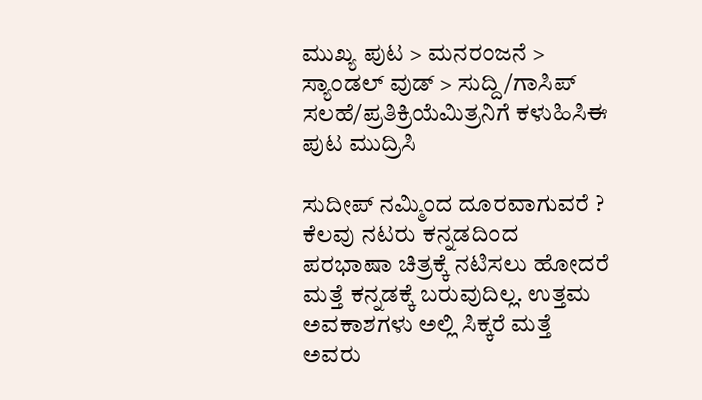ಮುಖ್ಯ ಪುಟ > ಮನರಂಜನೆ > ಸ್ಯಾಂಡಲ್ ವುಡ್ > ಸುದ್ದಿ/ಗಾಸಿಪ್
ಸಲಹೆ/ಪ್ರತಿಕ್ರಿಯೆಮಿತ್ರನಿಗೆ ಕಳುಹಿಸಿಈ ಪುಟ ಮುದ್ರಿಸಿ

ಸುದೀಪ್ ನಮ್ಮಿಂದ ದೂರವಾಗುವರೆ ?
ಕೆಲವು ನಟರು ಕನ್ನಡದಿಂದ ಪರಭಾಷಾ ಚಿತ್ರಕ್ಕೆ ನಟಿಸಲು ಹೋದರೆ ಮತ್ತೆ ಕನ್ನಡಕ್ಕೆ ಬರುವುದಿಲ್ಲ. ಉತ್ತಮ ಅವಕಾಶಗಳು ಅಲ್ಲಿ ಸಿಕ್ಕರೆ ಮತ್ತೆ ಅವರು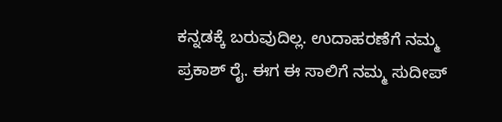ಕನ್ನಡಕ್ಕೆ ಬರುವುದಿಲ್ಲ. ಉದಾಹರಣೆಗೆ ನಮ್ಮ ಪ್ರಕಾಶ್ ರೈ. ಈಗ ಈ ಸಾಲಿಗೆ ನಮ್ಮ ಸುದೀಪ್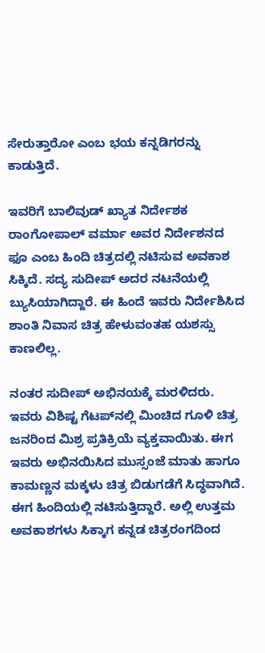ಸೇರುತ್ತಾರೋ ಎಂಬ ಭಯ ಕನ್ನಡಿಗರನ್ನು ಕಾಡುತ್ತಿದೆ.

ಇವರಿಗೆ ಬಾಲಿವುಡ್ ಖ್ಯಾತ ನಿರ್ದೇಶಕ ರಾಂಗೋಪಾಲ್ ವರ್ಮಾ ಅವರ ನಿರ್ದೇಶನದ ಫೂ ಎಂಬ ಹಿಂದಿ ಚಿತ್ರದಲ್ಲಿ ನಟಿಸುವ ಅವಕಾಶ ಸಿಕ್ಕಿದೆ. ಸದ್ಯ ಸುದೀಪ್ ಅದರ ನಟನೆಯಲ್ಲಿ ಬ್ಯುಸಿಯಾಗಿದ್ದಾರೆ. ಈ ಹಿಂದೆ ಇವರು ನಿರ್ದೇಶಿಸಿದ ಶಾಂತಿ ನಿವಾಸ ಚಿತ್ರ ಹೇಳುವಂತಹ ಯಶಸ್ಸು ಕಾಣಲಿಲ್ಲ.

ನಂತರ ಸುದೀಪ್ ಅಭಿನಯಕ್ಕೆ ಮರಳಿದರು. ಇವರು ವಿಶಿಷ್ಟ ಗೆಟಪ್‌ನಲ್ಲಿ ಮಿಂಚಿದ ಗೂಳಿ ಚಿತ್ರ ಜನರಿಂದ ಮಿಶ್ರ ಪ್ರತಿಕ್ರಿಯೆ ವ್ಯಕ್ತವಾಯಿತು. ಈಗ ಇವರು ಅಭಿನಯಿಸಿದ ಮುಸ್ಸಂಜೆ ಮಾತು ಹಾಗೂ ಕಾಮಣ್ಣನ ಮಕ್ಕಳು ಚಿತ್ರ ಬಿಡುಗಡೆಗೆ ಸಿದ್ಧವಾಗಿದೆ. ಈಗ ಹಿಂದಿಯಲ್ಲಿ ನಟಿಸುತ್ತಿದ್ದಾರೆ. ಅಲ್ಲಿ ಉತ್ತಮ ಅವಕಾಶಗಳು ಸಿಕ್ಕಾಗ ಕನ್ನಡ ಚಿತ್ರರಂಗದಿಂದ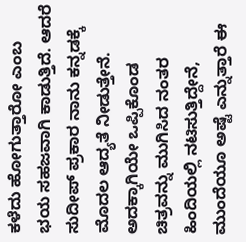ಕಳೆದು ಹೋಗುತ್ತಾರೋ ಎಂಬ ಭಯ ಸಹಜವಾಗಿ ಕಾಡುತ್ತಿದೆ. ಆದರೆ ಸುದೀಪ್ ಪ್ರಕಾರ ನಾನು ಕನ್ನಡಕ್ಕೆ ಮೊದಲ ಆದ್ಯತೆ ನೀಡುತ್ತೇನೆ. ಅದಕ್ಕಾಗಿಯೇ ಒಪ್ಪಿಕೊಂಡ ಚಿತ್ರವನ್ನು ಮುಗಿಸಿದ ನಂತರ ಹಿಂದಿಯಲ್ಲಿ ನಟಿಸುತ್ತಿದ್ದೇನೆ, ಮುಂದೆಯೂ ಅಷ್ಟೆ ಎನ್ನುತ್ತಾರೆ ಈ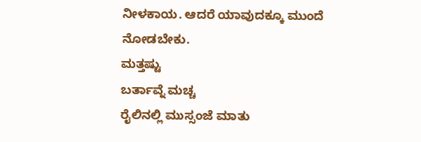ನೀಳಕಾಯ. ಆದರೆ ಯಾವುದಕ್ಕೂ ಮುಂದೆ ನೋಡಬೇಕು.
ಮತ್ತಷ್ಟು
ಬರ್ತಾವ್ನೆ ಮಚ್ಚ
ರೈಲಿನಲ್ಲಿ ಮುಸ್ಸಂಜೆ ಮಾತು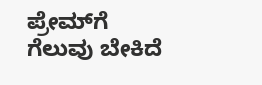ಪ್ರೇಮ್‌ಗೆ ಗೆಲುವು ಬೇಕಿದೆ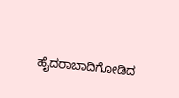ಹೈದರಾಬಾದಿಗೋಡಿದ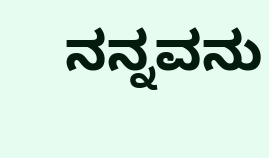ನನ್ನವನು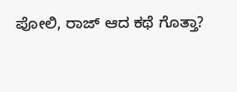ಪೋಲಿ, ರಾಜ್ ಆದ ಕಥೆ ಗೊತ್ತಾ?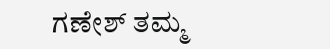ಗಣೇಶ್ ತಮ್ಮ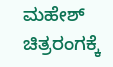ಮಹೇಶ್ ಚಿತ್ರರಂಗಕ್ಕೆ